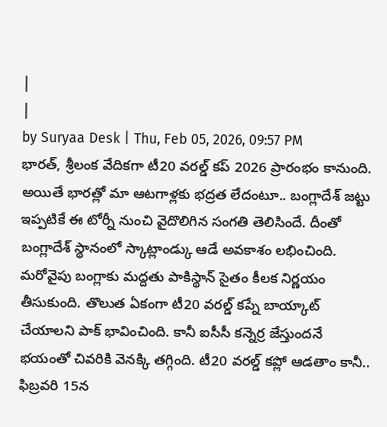|
|
by Suryaa Desk | Thu, Feb 05, 2026, 09:57 PM
భారత్, శ్రీలంక వేదికగా టీ20 వరల్డ్ కప్ 2026 ప్రారంభం కానుంది. అయితే భారత్లో మా ఆటగాళ్లకు భద్రత లేదంటూ.. బంగ్లాదేశ్ జట్టు ఇప్పటికే ఈ టోర్నీ నుంచి వైదొలిగిన సంగతి తెలిసిందే. దీంతో బంగ్లాదేశ్ స్థానంలో స్కాట్లాండ్కు ఆడే అవకాశం లభించింది. మరోవైపు బంగ్లాకు మద్దతు పాకిస్థాన్ సైతం కీలక నిర్ణయం తీసుకుంది. తొలుత ఏకంగా టీ20 వరల్డ్ కప్నే బాయ్కాట్ చేయాలని పాక్ భావించింది. కానీ ఐసీసీ కన్నెర్ర జేస్తుందనే భయంతో చివరికి వెనక్కి తగ్గింది. టీ20 వరల్డ్ కప్లో ఆడతాం కానీ.. ఫిబ్రవరి 15న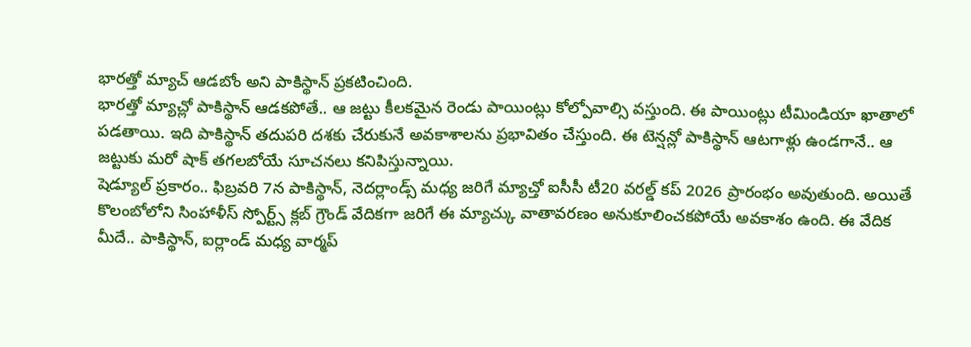భారత్తో మ్యాచ్ ఆడబోం అని పాకిస్థాన్ ప్రకటించింది.
భారత్తో మ్యాచ్లో పాకిస్థాన్ ఆడకపోతే.. ఆ జట్టు కీలకమైన రెండు పాయింట్లు కోల్పోవాల్సి వస్తుంది. ఈ పాయింట్లు టీమిండియా ఖాతాలో పడతాయి. ఇది పాకిస్థాన్ తదుపరి దశకు చేరుకునే అవకాశాలను ప్రభావితం చేస్తుంది. ఈ టెన్షన్లో పాకిస్థాన్ ఆటగాళ్లు ఉండగానే.. ఆ జట్టుకు మరో షాక్ తగలబోయే సూచనలు కనిపిస్తున్నాయి.
షెడ్యూల్ ప్రకారం.. ఫిబ్రవరి 7న పాకిస్థాన్, నెదర్లాండ్స్ మధ్య జరిగే మ్యాచ్తో ఐసీసీ టీ20 వరల్డ్ కప్ 2026 ప్రారంభం అవుతుంది. అయితే కొలంబోలోని సింహాళీస్ స్పోర్ట్స్ క్లబ్ గ్రౌండ్ వేదికగా జరిగే ఈ మ్యాచ్కు వాతావరణం అనుకూలించకపోయే అవకాశం ఉంది. ఈ వేదిక మీదే.. పాకిస్థాన్, ఐర్లాండ్ మధ్య వార్మప్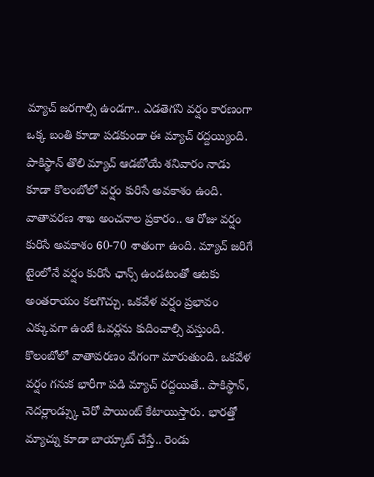మ్యాచ్ జరగాల్సి ఉండగా.. ఎడతెగని వర్షం కారణంగా ఒక్క బంతి కూడా పడకుండా ఈ మ్యాచ్ రద్దయ్యింది.
పాకిస్థాన్ తొలి మ్యాచ్ ఆడబోయే శనివారం నాడు కూడా కొలంబోలో వర్షం కురిసే అవకాశం ఉంది. వాతావరణ శాఖ అంచనాల ప్రకారం.. ఆ రోజు వర్షం కురిసే అవకాశం 60-70 శాతంగా ఉంది. మ్యాచ్ జరిగే టైంలోనే వర్షం కురిసే ఛాన్స్ ఉండటంతో ఆటకు అంతరాయం కలగొచ్చు. ఒకవేళ వర్షం ప్రభావం ఎక్కువగా ఉంటే ఓవర్లను కుదించాల్సి వస్తుంది. కొలంబోలో వాతావరణం వేగంగా మారుతుంది. ఒకవేళ వర్షం గనుక భారీగా పడి మ్యాచ్ రద్దయితే.. పాకిస్థాన్, నెదర్లాండ్స్కు చెరో పాయింట్ కేటాయిస్తారు. భారత్తో మ్యాచ్ను కూడా బాయ్కాట్ చేస్తే.. రెండు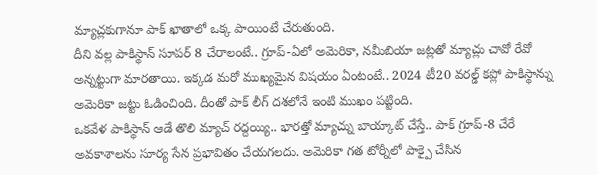మ్యాచ్లకుగానూ పాక్ ఖాతాలో ఒక్క పాయింటే చేరుతుంది.
దీని వల్ల పాకిస్థాన్ సూపర్ 8 చేరాలంటే.. గ్రూప్-ఏలో అమెరికా, నమీబియా జట్లతో మ్యాచ్లు చావో రేవో అన్నట్టుగా మారతాయి. ఇక్కడ మరో ముఖ్యమైన విషయం ఏంటంటే.. 2024 టీ20 వరల్డ్ కప్లో పాకిస్థాన్ను అమెరికా జట్టు ఓడించింది. దీంతో పాక్ లీగ్ దశలోనే ఇంటి ముఖం పట్టింది.
ఒకవేళ పాకిస్థాన్ ఆడే తొలి మ్యాచ్ రద్దయ్యి.. భారత్తో మ్యాచ్ను బాయ్కాట్ చేస్తే.. పాక్ గ్రూప్-8 చేరే అవకాశాలను సూర్య సేన ప్రభావితం చేయగలదు. అమెరికా గత టోర్నీలో పాక్పై చేసిన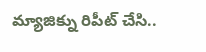మ్యాజిక్ను రిపీట్ చేసి..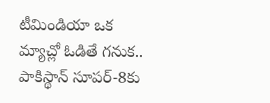టీమిండియా ఒక మ్యాచ్లో ఓడితే గనుక.. పాకిస్థాన్ సూపర్-8కు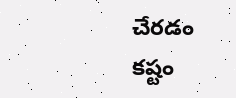చేరడం కష్టం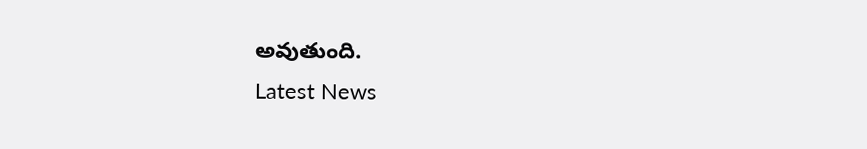అవుతుంది.
Latest News